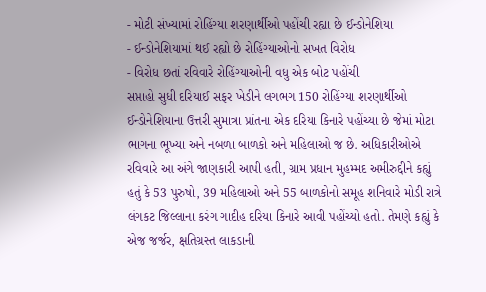- મોટી સંખ્યામાં રોહિંગ્યા શરણાર્થીઓ પહોંચી રહ્યા છે ઈન્ડોનેશિયા
- ઈન્ડોનેશિયામાં થઈ રહ્યો છે રોહિંગ્યાઓનો સખત વિરોધ
- વિરોધ છતાં રવિવારે રોહિંગ્યાઓની વધુ એક બોટ પહોંચી
સપ્તાહો સુધી દરિયાઈ સફર ખેડીને લગભગ 150 રોહિંગ્યા શરણાર્થીઓ ઈન્ડોનેશિયાના ઉત્તરી સુમાત્રા પ્રાંતના એક દરિયા કિનારે પહોંચ્યા છે જેમાં મોટા ભાગના ભૂખ્યા અને નબળા બાળકો અને મહિલાઓ જ છે. અધિકારીઓએ રવિવારે આ અંગે જાણકારી આપી હતી, ગ્રામ પ્રધાન મુહમ્મદ અમીરુદ્દીને કહ્યું હતું કે 53 પુરુષો, 39 મહિલાઓ અને 55 બાળકોનો સમૂહ શનિવારે મોડી રાત્રે લંગકટ જિલ્લાના કરંગ ગાદીહ દરિયા કિનારે આવી પહોંચ્યો હતો. તેમણે કહ્યું કે એજ જર્જર, ક્ષતિગ્રસ્ત લાકડાની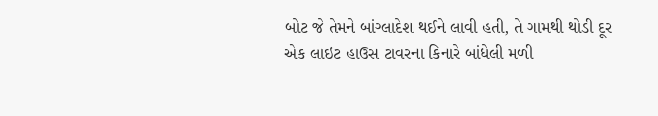બોટ જે તેમને બાંગ્લાદેશ થઈને લાવી હતી, તે ગામથી થોડી દૂર એક લાઇટ હાઉસ ટાવરના કિનારે બાંધેલી મળી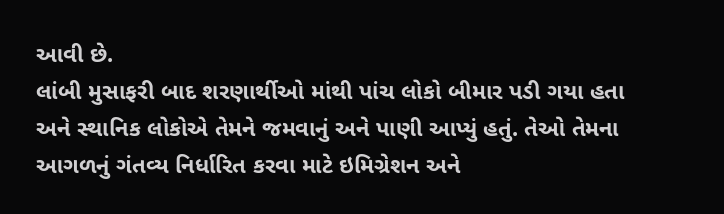આવી છે.
લાંબી મુસાફરી બાદ શરણાર્થીઓ માંથી પાંચ લોકો બીમાર પડી ગયા હતા અને સ્થાનિક લોકોએ તેમને જમવાનું અને પાણી આપ્યું હતું. તેઓ તેમના આગળનું ગંતવ્ય નિર્ધારિત કરવા માટે ઇમિગ્રેશન અને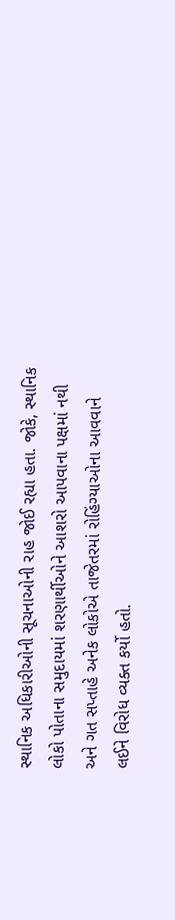સ્થાનિક અધિકારીઓની સૂચનાઓની રાહ જોઈ રહ્યા હતા. જોકે, સ્થાનિક લોકો પોતાના સમુદાયમાં શરણાર્થીઓને આશરો આપવાના પક્ષમાં નથી અને ગત સપ્તાહે અનેક લોકોએ તાજેતરમાં રોહિંગ્યાઓના આવવાને લઈને વિરોધ વ્યક્ત કર્યો હતો.